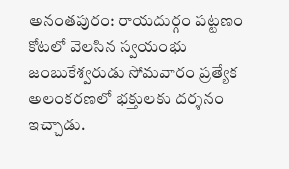అనంతపురం: రాయదుర్గం పట్టణం కోటలో వెలసిన స్వయంభు జంబుకేశ్వరుడు సోమవారం ప్రత్యేక అలంకరణలో భక్తులకు దర్శనం ఇచ్చాడు.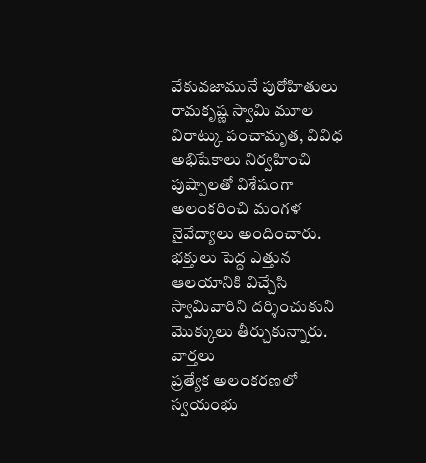వేకువజామునే పురోహితులు రామకృష్ణ స్వామి మూల విరాట్కు పంచామృత, వివిధ అభిషేకాలు నిర్వహించి పుష్పాలతో విశేషంగా అలంకరించి మంగళ నైవేద్యాలు అందించారు. భక్తులు పెద్ద ఎత్తున ఆలయానికి విచ్చేసి స్వామివారిని దర్శించుకుని మొక్కులు తీర్చుకున్నారు.
వార్తలు
ప్రత్యేక అలంకరణలో స్వయంభు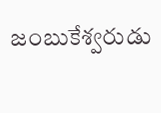జంబుకేశ్వరుడు